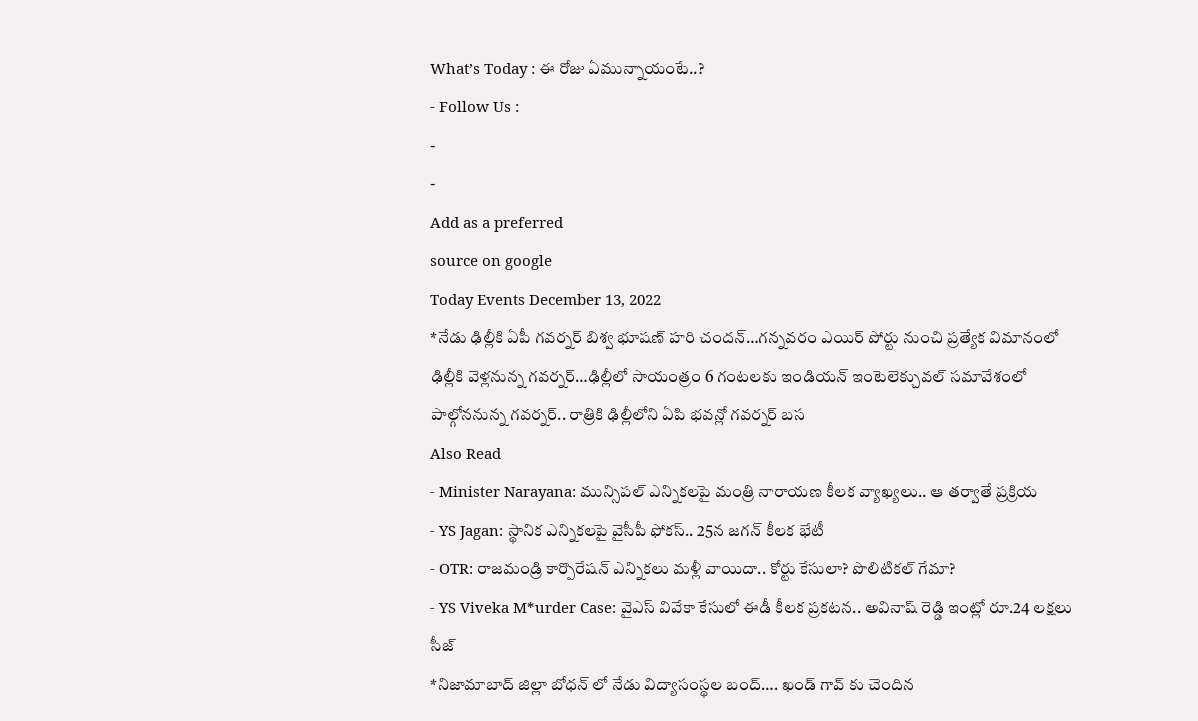What’s Today : ఈ రోజు ఏమున్నాయంటే..?
- Follow Us :
-
-
Add as a preferred
source on google
Today Events December 13, 2022
*నేడు ఢిల్లీకి ఏపీ గవర్నర్ బిశ్వ భూషణ్ హరి చందన్…గన్నవరం ఎయిర్ పోర్టు నుంచి ప్రత్యేక విమానంలో ఢిల్లీకి వెళ్లనున్న గవర్నర్…ఢిల్లీలో సాయంత్రం 6 గంటలకు ఇండియన్ ఇంటెలెక్చువల్ సమావేశంలో పాల్గోననున్న గవర్నర్.. రాత్రికి ఢిల్లీలోని ఏపి భవన్లో గవర్నర్ బస
Also Read
- Minister Narayana: మున్సిపల్ ఎన్నికలపై మంత్రి నారాయణ కీలక వ్యాఖ్యలు.. ఆ తర్వాతే ప్రక్రియ
- YS Jagan: స్థానిక ఎన్నికలపై వైసీపీ ఫోకస్.. 25న జగన్ కీలక భేటీ
- OTR: రాజమండ్రి కార్పొరేషన్ ఎన్నికలు మళ్లీ వాయిదా.. కోర్టు కేసులా? పొలిటికల్ గేమా?
- YS Viveka M*urder Case: వైఎస్ వివేకా కేసులో ఈడీ కీలక ప్రకటన.. అవినాష్ రెడ్డి ఇంట్లో రూ.24 లక్షలు సీజ్
*నిజామాబాద్ జిల్లా బోధన్ లో నేడు విద్యాసంస్థల బంద్…. ఖండ్ గావ్ కు చెందిన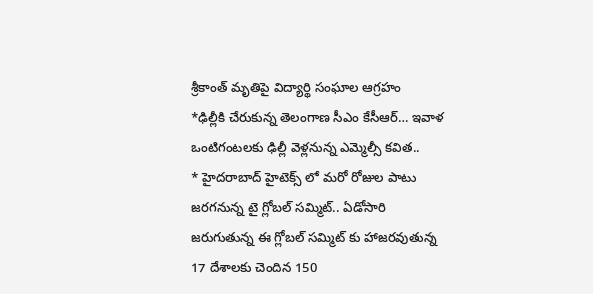శ్రీకాంత్ మృతిపై విద్యార్థి సంఘాల ఆగ్రహం
*ఢిల్లీకి చేరుకున్న తెలంగాణ సీఎం కేసీఆర్… ఇవాళ ఒంటిగంటలకు ఢిల్లీ వెళ్లనున్న ఎమ్మెల్సీ కవిత..
* హైదరాబాద్ హైటెక్స్ లో మరో రోజుల పాటు జరగనున్న టై గ్లోబల్ సమ్మిట్.. ఏడోసారి జరుగుతున్న ఈ గ్లోబల్ సమ్మిట్ కు హాజరవుతున్న 17 దేశాలకు చెందిన 150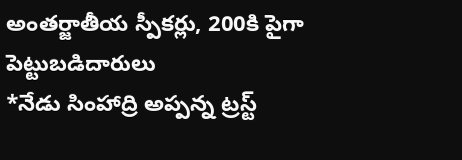అంతర్జాతీయ స్పీకర్లు, 200కి పైగా పెట్టుబడిదారులు
*నేడు సింహాద్రి అప్పన్న ట్రస్ట్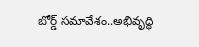బోర్డ్ సమావేశం..అభివృద్ధి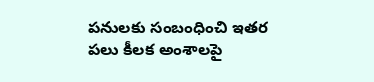పనులకు సంబంధించి ఇతర పలు కీలక అంశాలపై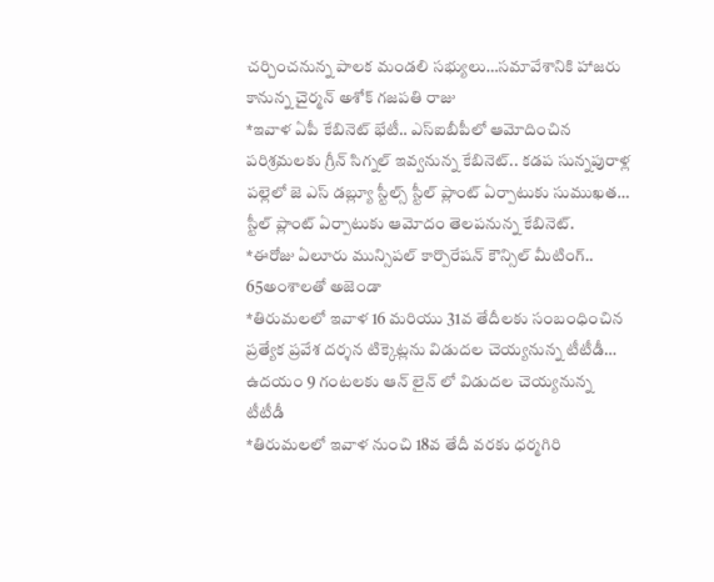చర్చించనున్న పాలక మండలి సభ్యులు…సమావేశానికి హాజరు కానున్న చైర్మన్ అశోక్ గజపతి రాజు
*ఇవాళ ఏపీ కేబినెట్ భేటీ.. ఎస్ఐబీపీలో ఆమోదించిన పరిశ్రమలకు గ్రీన్ సిగ్నల్ ఇవ్వనున్న కేబినెట్.. కడప సున్నపురాళ్ల పల్లెలో జె ఎస్ డబ్ల్యూ స్టీల్స్ స్టీల్ ప్లాంట్ ఏర్పాటుకు సుముఖత… స్టీల్ ప్లాంట్ ఏర్పాటుకు ఆమోదం తెలపనున్న కేబినెట్.
*ఈరోజు ఏలూరు మున్సిపల్ కార్పొరేషన్ కౌన్సిల్ మీటింగ్.. 65అంశాలతో అజెండా
*తిరుమలలో ఇవాళ 16 మరియు 31వ తేదీలకు సంబంధించిన ప్రత్యేక ప్రవేశ దర్శన టిక్కెట్లను విడుదల చెయ్యనున్న టీటీడీ… ఉదయం 9 గంటలకు ఆన్ లైన్ లో విడుదల చెయ్యనున్న టీటీడీ
*తిరుమలలో ఇవాళ నుంచి 18వ తేదీ వరకు ధర్మగిరి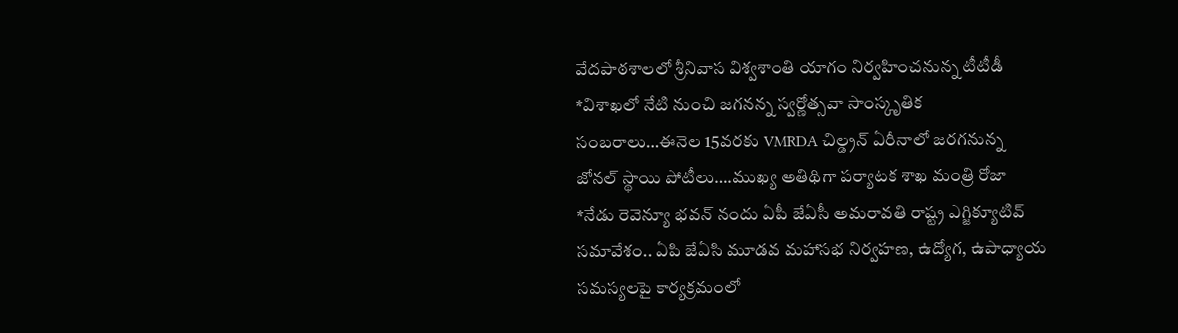వేదపాఠశాలలో శ్రీనివాస విశ్వశాంతి యాగం నిర్వహించనున్న టీటీడీ
*విశాఖలో నేటి నుంచి జగనన్న స్వర్ణోత్సవా సాంస్కృతిక సంబరాలు…ఈనెల 15వరకు VMRDA చిల్డ్రన్ ఏరీనాలో జరగనున్న జోనల్ స్థాయి పోటీలు….ముఖ్య అతిథిగా పర్యాటక శాఖ మంత్రి రోజా
*నేడు రెవెన్యూ భవన్ నందు ఏపీ జేఏసీ అమరావతి రాష్ట్ర ఎగ్జిక్యూటివ్ సమావేశం.. ఏపి జేఏసి మూడవ మహాసభ నిర్వహణ, ఉద్యోగ, ఉపాధ్యాయ సమస్యలపై కార్యక్రమంలో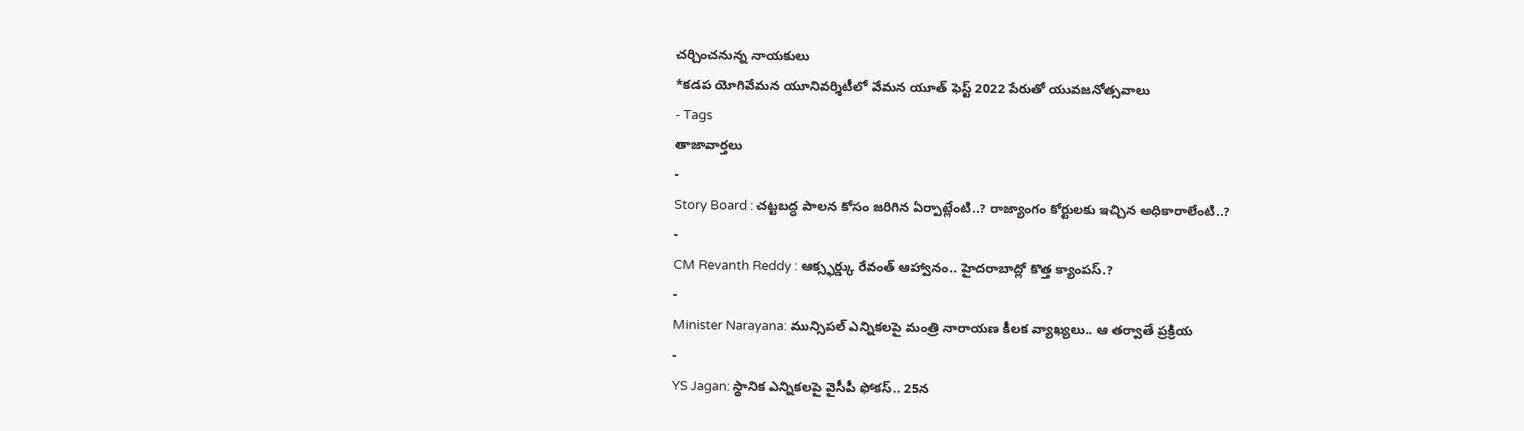చర్చించనున్న నాయకులు
*కడప యోగివేమన యూనివర్శిటీలో వేమన యూత్ ఫెస్ట్ 2022 పేరుతో యువజనోత్సవాలు
- Tags
తాజావార్తలు
-
Story Board : చట్టబద్ధ పాలన కోసం జరిగిన ఏర్పాట్లేంటి..? రాజ్యాంగం కోర్టులకు ఇచ్చిన అధికారాలేంటి..?
-
CM Revanth Reddy : ఆక్స్ఫర్డ్కు రేవంత్ ఆహ్వానం.. హైదరాబాద్లో కొత్త క్యాంపస్.?
-
Minister Narayana: మున్సిపల్ ఎన్నికలపై మంత్రి నారాయణ కీలక వ్యాఖ్యలు.. ఆ తర్వాతే ప్రక్రియ
-
YS Jagan: స్థానిక ఎన్నికలపై వైసీపీ ఫోకస్.. 25న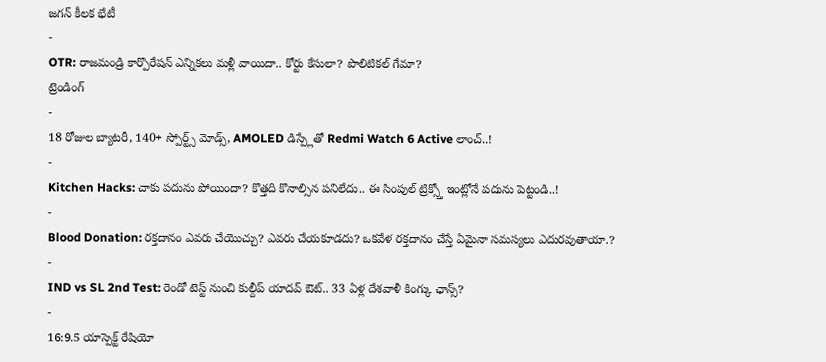జగన్ కీలక భేటీ
-
OTR: రాజమండ్రి కార్పొరేషన్ ఎన్నికలు మళ్లీ వాయిదా.. కోర్టు కేసులా? పొలిటికల్ గేమా?
ట్రెండింగ్
-
18 రోజుల బ్యాటరీ, 140+ స్పోర్ట్స్ మోడ్స్, AMOLED డిస్ప్లేతో Redmi Watch 6 Active లాంచ్..!
-
Kitchen Hacks: చాకు పదును పోయిందా? కొత్తది కొనాల్సిన పనిలేదు.. ఈ సింపుల్ ట్రిక్స్తో ఇంట్లోనే పదును పెట్టండి..!
-
Blood Donation: రక్తదానం ఎవరు చేయొచ్చు? ఎవరు చేయకూడదు? ఒకవేళ రక్తదానం చేస్తే ఏమైనా సమస్యలు ఎదురవుతాయా.?
-
IND vs SL 2nd Test: రెండో టెస్ట్ నుంచి కుల్దీప్ యాదవ్ ఔట్.. 33 ఏళ్ల దేశవాళీ కింగ్కు ఛాన్స్?
-
16:9.5 యాస్పెక్ట్ రేషియో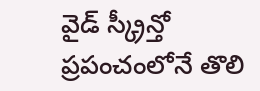వైడ్ స్క్రీన్తో ప్రపంచంలోనే తొలి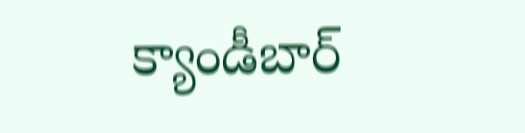క్యాండీబార్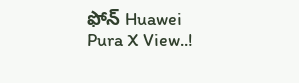ఫోన్ Huawei Pura X View..!